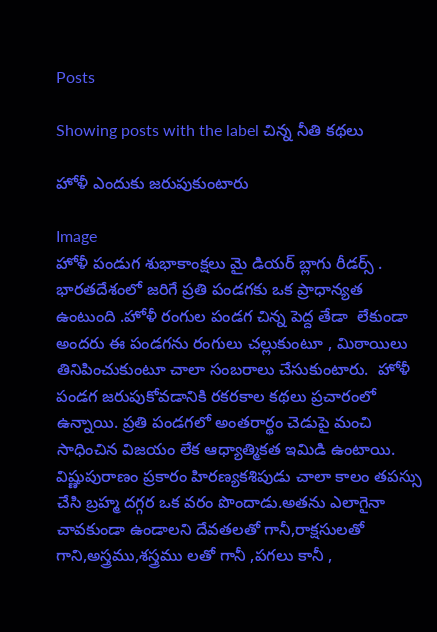Posts

Showing posts with the label చిన్న నీతి కథలు

హోళీ ఎందుకు జరుపుకుంటారు

Image
హోళీ పండుగ శుభాకాంక్షలు మై డియర్ బ్లాగు రీడర్స్ .  భారతదేశంలో జరిగే ప్రతి పండగకు ఒక ప్రాధాన్యత ఉంటుంది .హోళీ రంగుల పండగ చిన్న పెద్ద తేడా  లేకుండా  అందరు ఈ పండగను రంగులు చల్లుకుంటూ , మిఠాయిలు తినిపించుకుంటూ చాలా సంబరాలు చేసుకుంటారు.  హోళీ పండగ జరుపుకోవడానికి రకరకాల కథలు ప్రచారంలో ఉన్నాయి. ప్రతి పండగలో అంతరార్థం చెడుపై మంచి సాధించిన విజయం లేక ఆధ్యాత్మికత ఇమిడి ఉంటాయి. విష్ణుపురాణం ప్రకారం హిరణ్యకశిపుడు చాలా కాలం తపస్సు చేసి బ్రహ్మ దగ్గర ఒక వరం పొందాడు.అతను ఎలాగైనా చావకుండా ఉండాలని దేవతలతో గానీ,రాక్షసులతో గాని,అస్త్రము,శస్త్రము లతో గానీ ,పగలు కానీ ,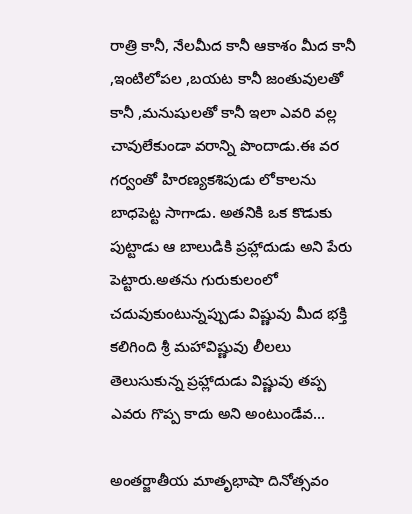రాత్రి కానీ, నేలమీద కానీ ఆకాశం మీద కానీ ,ఇంటిలోపల ,బయట కానీ జంతువులతో కానీ ,మనుషులతో కానీ ఇలా ఎవరి వల్ల చావులేకుండా వరాన్ని పొందాడు.ఈ వర గర్వంతో హిరణ్యకశిపుడు లోకాలను బాధపెట్ట సాగాడు. అతనికి ఒక కొడుకు పుట్టాడు ఆ బాలుడికి ప్రహ్లాదుడు అని పేరు పెట్టారు.అతను గురుకులంలో చదువుకుంటున్నప్పుడు విష్ణువు మీద భక్తి కలిగింది శ్రీ మహావిష్ణువు లీలలు తెలుసుకున్న ప్రహ్లాదుడు విష్ణువు తప్ప ఎవరు గొప్ప కాదు అని అంటుండేవ...

అంతర్జాతీయ మాతృభాషా దినోత్సవం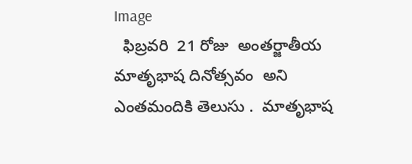Image
  ఫిబ్రవరి  21 రోజు  అంతర్జాతీయ మాతృభాష దినోత్సవం  అని  ఎంతమందికి తెలుసు .  మాతృభాష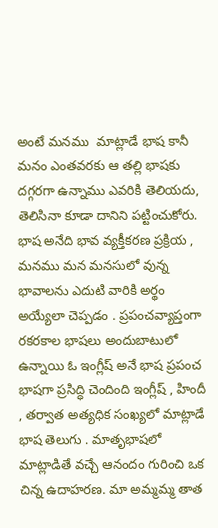అంటే మనము  మాట్లాడే భాష కానీ మనం ఎంతవరకు ఆ తల్లి భాషకు దగ్గరగా ఉన్నాము ఎవరికి తెలియదు, తెలిసినా కూడా దానిని పట్టించుకోరు.   భాష అనేది భావ వ్యక్తీకరణ ప్రక్రియ , మనము మన మనసులో వున్న భావాలను ఎదుటి వారికి అర్థం అయ్యేలా చెప్పడం . ప్రపంచవ్యాప్తంగా రకరకాల భాషలు అందుబాటులో ఉన్నాయి ఓ ఇంగ్లీష్ అనే భాష ప్రపంచ భాషగా ప్రసిద్ధి చెందింది ఇంగ్లీష్ , హిందీ , తర్వాత అత్యధిక సంఖ్యలో మాట్లాడే భాష తెలుగు . మాతృభాషలో మాట్లాడితే వచ్చే ఆనందం గురించి ఒక చిన్న ఉదాహరణ. మా అమ్మమ్మ తాత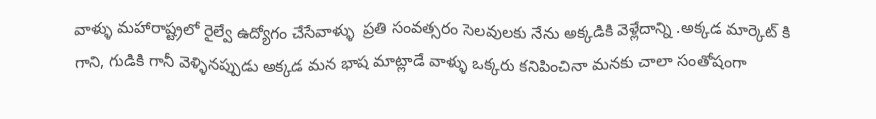వాళ్ళు మహారాష్ట్రలో రైల్వే ఉద్యోగం చేసేవాళ్ళు  ప్రతి సంవత్సరం సెలవులకు నేను అక్కడికి వెళ్లేదాన్ని .అక్కడ మార్కెట్ కి గాని, గుడికి గానీ వెళ్ళినప్పుడు అక్కడ మన భాష మాట్లాడే వాళ్ళు ఒక్కరు కనిపించినా మనకు చాలా సంతోషంగా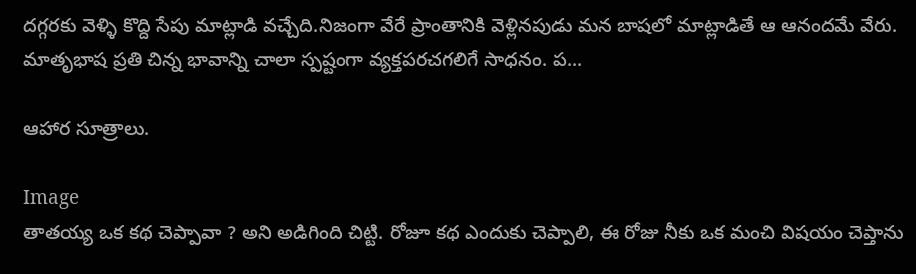దగ్గరకు వెళ్ళి కొద్ది సేపు మాట్లాడి వచ్చేది.నిజంగా వేరే ప్రాంతానికి వెళ్లినపుడు మన బాషలో మాట్లాడితే ఆ ఆనందమే వేరు. మాతృభాష ప్రతి చిన్న భావాన్ని చాలా స్పష్టంగా వ్యక్తపరచగలిగే సాధనం. ప...

ఆహార సూత్రాలు.

Image
తాతయ్య ఒక కథ చెప్పావా ? అని అడిగింది చిట్టి. రోజూ కథ ఎందుకు చెప్పాలి, ఈ రోజు నీకు ఒక మంచి విషయం చెప్తాను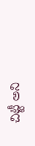చిట్టీ అని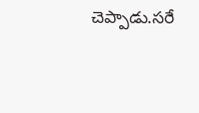చెప్పాడు.సరే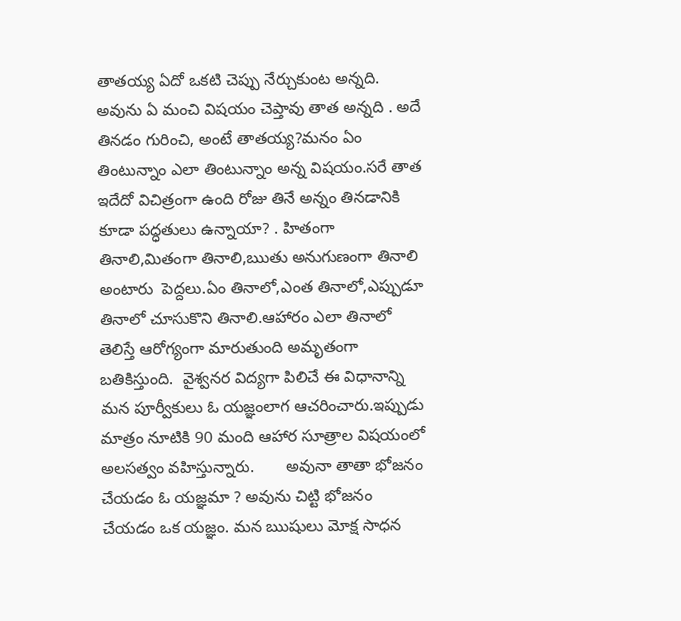తాతయ్య ఏదో ఒకటి చెప్పు నేర్చుకుంట అన్నది. అవును ఏ మంచి విషయం చెప్తావు తాత అన్నది . అదే తినడం గురించి, అంటే తాతయ్య?మనం ఏం తింటున్నాం ఎలా తింటున్నాం అన్న విషయం.సరే తాత ఇదేదో విచిత్రంగా ఉంది రోజు తినే అన్నం తినడానికి కూడా పద్ధతులు ఉన్నాయా? . హితంగా తినాలి,మితంగా తినాలి,ఋతు అనుగుణంగా తినాలి అంటారు  పెద్దలు.ఏం తినాలో,ఎంత తినాలో,ఎప్పుడూ తినాలో చూసుకొని తినాలి.ఆహారం ఎలా తినాలో తెలిస్తే ఆరోగ్యంగా మారుతుంది అమృతంగా బతికిస్తుంది.  వైశ్వనర విద్యగా పిలిచే ఈ విధానాన్ని  మన పూర్వీకులు ఓ యజ్ఞంలాగ ఆచరించారు.ఇప్పుడు మాత్రం నూటికి 90 మంది ఆహార సూత్రాల విషయంలో అలసత్వం వహిస్తున్నారు.       అవునా తాతా భోజనం చేయడం ఓ యజ్ఞమా ? అవును చిట్టి భోజనం చేయడం ఒక యజ్ఞం. మన ఋషులు మోక్ష సాధన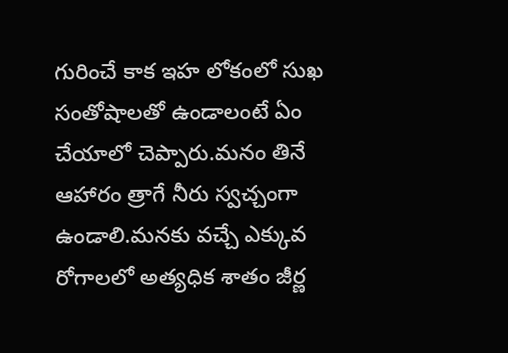గురించే కాక ఇహ లోకంలో సుఖ సంతోషాలతో ఉండాలంటే ఏం చేయాలో చెప్పారు.మనం తినే ఆహారం త్రాగే నీరు స్వచ్చంగా ఉండాలి.మనకు వచ్చే ఎక్కువ రోగాలలో అత్యధిక శాతం జీర్ణ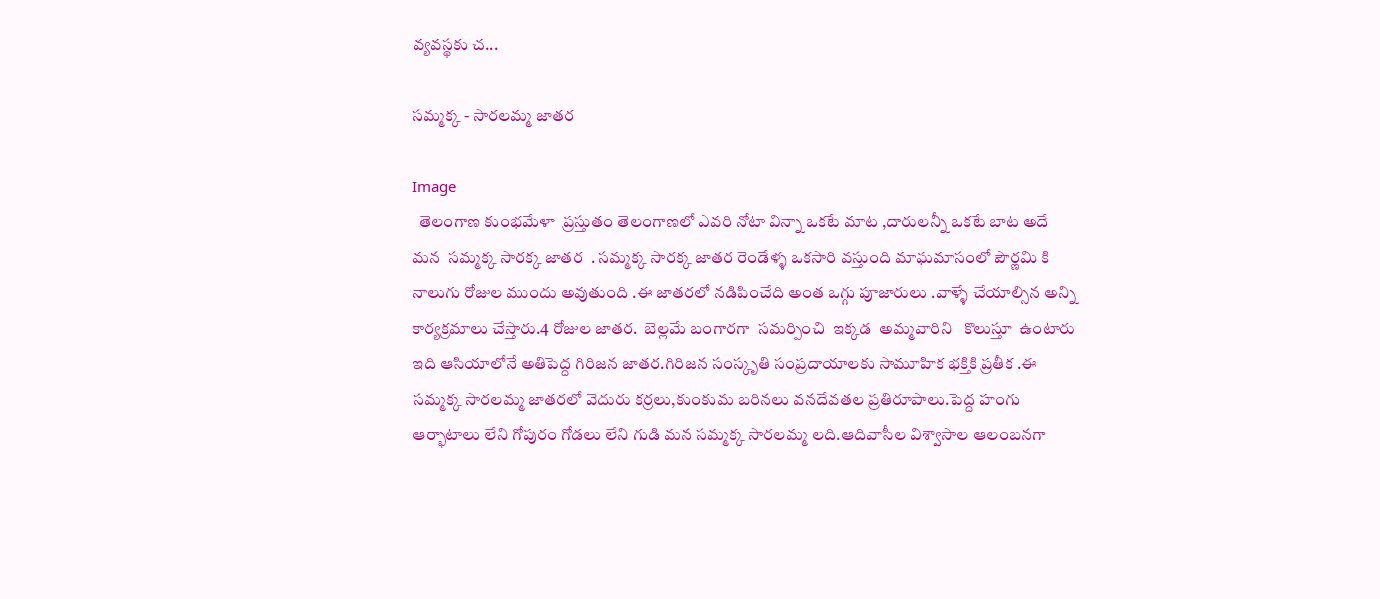వ్యవస్థకు చ...

సమ్మక్క - సారలమ్మ జాతర

Image
  తెలంగాణ కుంభమేళా  ప్రస్తుతం తెలంగాణలో ఎవరి నోటా విన్నా ఒకటే మాట ,దారులన్నీ ఒకటే బాట అదే మన  సమ్మక్క సారక్క జాతర  . సమ్మక్క సారక్క జాతర రెండేళ్ళ ఒకసారి వస్తుంది మాఘమాసంలో పౌర్ణమి కి నాలుగు రోజుల ముందు అవుతుంది .ఈ జాతరలో నడిపించేది అంత ఒగ్గు పూజారులు .వాళ్ళే చేయాల్సిన అన్ని కార్యక్రమాలు చేస్తారు.4 రోజుల జాతర.  బెల్లమే బంగారగా  సమర్పించి  ఇక్కడ  అమ్మవారిని   కొలుస్తూ  ఉంటారు  ఇది ఆసియాలోనే అతిపెద్ద గిరిజన జాతర.గిరిజన సంస్కృతి సంప్రదాయాలకు సామూహిక భక్తికి ప్రతీక .ఈ సమ్మక్క సారలమ్మ జాతరలో వెదురు కర్రలు,కుంకుమ బరినలు వనదేవతల ప్రతిరూపాలు.పెద్ద హంగు ఆర్భాటాలు లేని గోపురం గోడలు లేని గుడి మన సమ్మక్క సారలమ్మ లది.ఆదివాసీల విశ్వాసాల ఆలంబనగా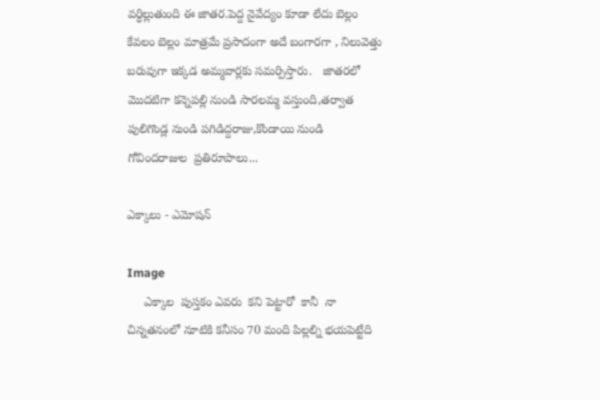వర్ధిల్లుతుంది ఈ జాతర.పెద్ద నైవేద్యం కూడా లేదు బెల్లం కేవలం బెల్లం మాత్రమే ప్రసాదంగా అదే బంగారగా , నిలువెత్తు బరువుగా ఇక్కడ అమ్మవార్లకు సమర్పిస్తారు.   జాతరలో మొదటిగా కన్నెపల్లి నుండి సారలమ్మ వస్తుంది,తర్వాత పులిగొండ్ల నుండి పగిడిద్దరాజు,కొండాయి నుండి గోవిందరాజుల  ప్రతిరూపాలు...

ఎక్కాలు - ఎమోషన్

Image
     ఎక్కాల  పుస్తకం ఎవరు  కని పెట్టారో  కానీ  నా చిన్నతనంలో నూటికి కనీసం 70 మంది పిల్లల్ని భయపెట్టేది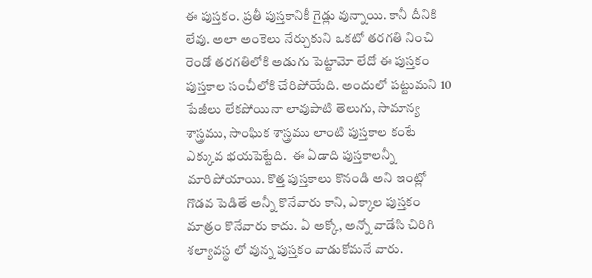ఈ పుస్తకం. ప్రతీ పుస్తకానికీ గైడ్లు వున్నాయి. కానీ దీనికి లేవు. అలా అంకెలు నేర్చుకుని ఒకటో తరగతి నించి రెండో తరగతిలోకి అడుగు పెట్టామో లేదో ఈ పుస్తకం పుస్తకాల సంచీలోకి చేరిపోయేది. అందులో పట్టుమని 10 పేజీలు లేకపోయినా లావుపాటి తెలుగు, సామాన్య శాస్త్రము, సాంఘిక శాస్త్రము లాంటి పుస్తకాల కంటే ఎక్కువ భయపెట్టేది.  ఈ ఏడాది పుస్తకాలన్నీ మారిపోయాయి. కొత్త పుస్తకాలు కొనండి అని ఇంట్లో గొడవ పెడితే అన్నీ కొనేవారు కాని, ఎక్కాల పుస్తకం మాత్రం కొనేవారు కాదు. ఏ అక్కో, అన్నో వాడేసి చిరిగి శల్యావస్థ లో వున్న పుస్తకం వాడుకోమనే వారు.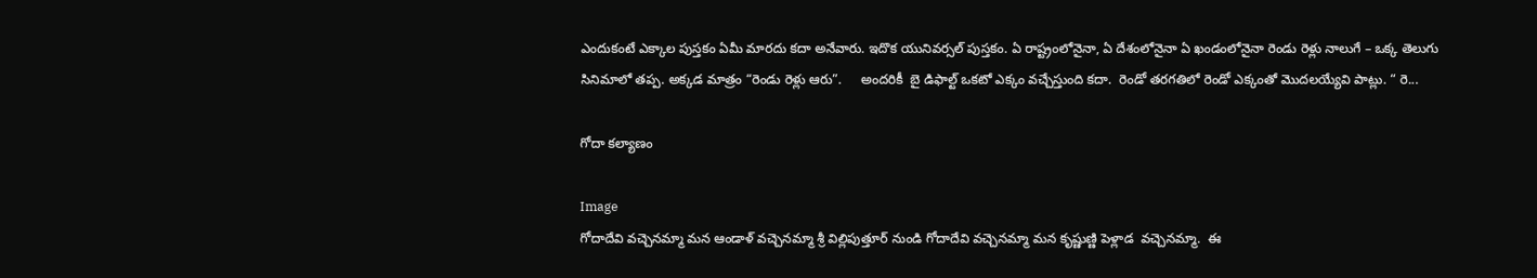ఎందుకంటే ఎక్కాల పుస్తకం ఏమీ మారదు కదా అనేవారు. ఇదొక యునివర్సల్ పుస్తకం. ఏ రాష్ట్రంలోనైనా, ఏ దేశంలోనైనా ఏ ఖండంలోనైనా రెండు రెళ్లు నాలుగే – ఒక్క తెలుగు సినిమాలో తప్ప. అక్కడ మాత్రం “రెండు రెళ్లు ఆరు”.     అందరికీ  బై డిఫాల్ట్ ఒకటో ఎక్కం వచ్చేస్తుంది కదా.  రెండో తరగతిలో రెండో ఎక్కంతో మొదలయ్యేవి పాట్లు. “ రె...

గోదా కల్యాణం

Image
గోదాదేవి వచ్చెనమ్మా మన ఆండాళ్ వచ్చెనమ్మా శ్రీ విల్లిపుత్తూర్ నుండి గోదాదేవి వచ్చెనమ్మా మన కృష్ణుణ్ణి పెళ్లాడ  వచ్చెనమ్మా.  ఈ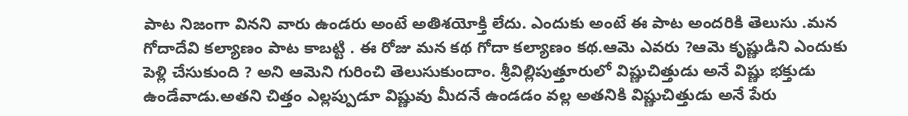పాట నిజంగా వినని వారు ఉండరు అంటే అతిశయోక్తి లేదు. ఎందుకు అంటే ఈ పాట అందరికి తెలుసు .మన గోదాదేవి కల్యాణం పాట కాబట్టి . ఈ రోజు మన కథ గోదా కల్యాణం కథ.ఆమె ఎవరు ?ఆమె కృష్ణుడిని ఎందుకు పెళ్లి చేసుకుంది ? అని ఆమెని గురించి తెలుసుకుందాం. శ్రీవిల్లిపుత్తూరులో విష్ణుచిత్తుడు అనే విష్ణు భక్తుడు ఉండేవాడు.అతని చిత్తం ఎల్లప్పుడూ విష్ణువు మీదనే ఉండడం వల్ల అతనికి విష్ణుచిత్తుడు అనే పేరు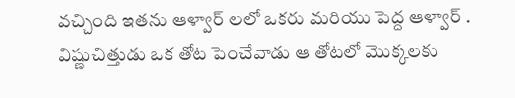వచ్చింది ఇతను ఆళ్వార్ లలో ఒకరు మరియు పెద్ద ఆళ్వార్ . విష్ణుచిత్తుడు ఒక తోట పెంచేవాడు ఆ తోటలో మొక్కలకు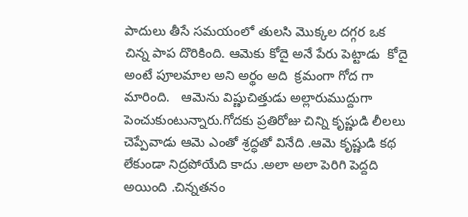పాదులు తీసే సమయంలో తులసి మొక్కల దగ్గర ఒక చిన్న పాప దొరికింది. ఆమెకు కోదై అనే పేరు పెట్టాడు  కోదై అంటే పూలమాల అని అర్థం అది  క్రమంగా గోద గా మారింది.   ఆమెను విష్ణుచిత్తుడు అల్లారుముద్దుగా పెంచుకుంటున్నారు.గోదకు ప్రతిరోజు చిన్ని కృష్ణుడి లీలలు చెప్పేవాడు ఆమె ఎంతో శ్రద్ధతో వినేది .ఆమె కృష్ణుడి కథ లేకుండా నిద్రపోయేది కాదు .అలా అలా పెరిగి పెద్దది అయింది .చిన్నతనం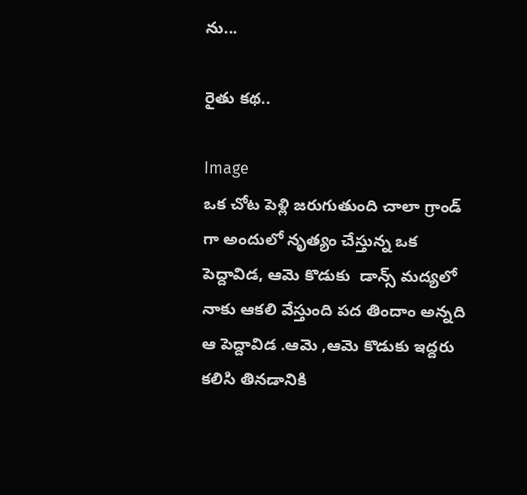ను...

రైతు కథ..

Image
ఒక చోట పెళ్లి జరుగుతుంది చాలా గ్రాండ్ గా అందులో నృత్యం చేస్తున్న ఒక పెద్దావిడ, ఆమె కొడుకు  డాన్స్ మద్యలో నాకు ఆకలి వేస్తుంది పద తిందాం అన్నది ఆ పెద్దావిడ .ఆమె ,ఆమె కొడుకు ఇద్దరు కలిసి తినడానికి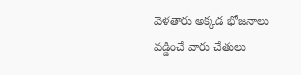వెళతారు అక్కడ భోజనాలు వడ్డించే వారు చేతులు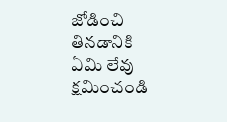జోడించి  తినడానికి ఏమి లేవు క్షమించండి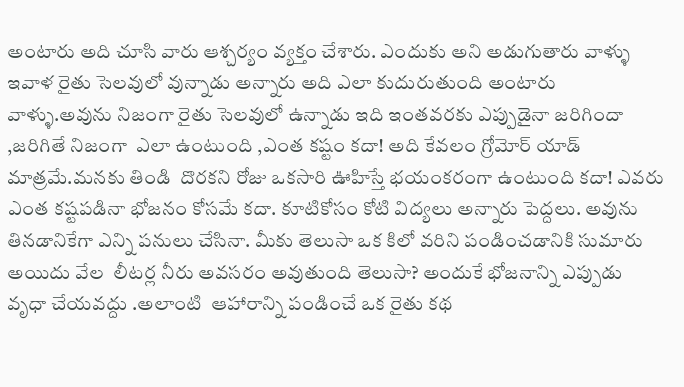అంటారు అది చూసి వారు ఆశ్చర్యం వ్యక్తం చేశారు. ఎందుకు అని అడుగుతారు వాళ్ళు ఇవాళ రైతు సెలవులో వున్నాడు అన్నారు అది ఎలా కుదురుతుంది అంటారు వాళ్ళు.అవును నిజంగా రైతు సెలవులో ఉన్నాడు ఇది ఇంతవరకు ఎప్పుడైనా జరిగిందా ,జరిగితే నిజంగా  ఎలా ఉంటుంది ,ఎంత కష్టం కదా! అది కేవలం గ్రోమోర్ యాడ్ మాత్రమే.మనకు తిండి  దొరకని రోజు ఒకసారి ఊహిస్తే భయంకరంగా ఉంటుంది కదా! ఎవరు ఎంత కష్టపడినా భోజనం కోసమే కదా. కూటికోసం కోటి విద్యలు అన్నారు పెద్దలు. అవును తినడానికేగా ఎన్ని పనులు చేసినా. మీకు తెలుసా ఒక కిలో వరిని పండించడానికి సుమారు అయిదు వేల  లీటర్ల నీరు అవసరం అవుతుంది తెలుసా? అందుకే భోజనాన్ని ఎప్పుడు వృధా చేయవద్దు .అలాంటి  ఆహారాన్ని పండించే ఒక రైతు కథ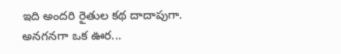ఇది అందరి రైతుల కథ దాదాపుగా.     అనగనగా ఒక ఊర...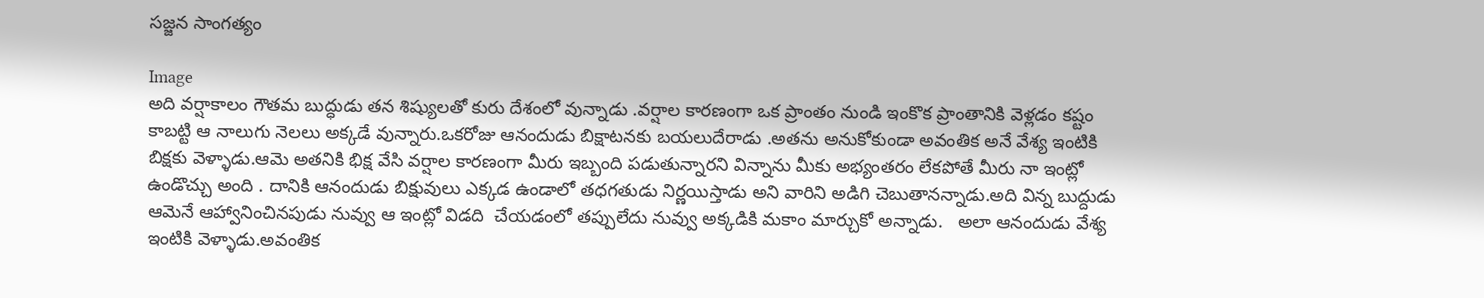సజ్జన సాంగత్యం

Image
అది వర్షాకాలం గౌతమ బుద్ధుడు తన శిష్యులతో కురు దేశంలో వున్నాడు .వర్షాల కారణంగా ఒక ప్రాంతం నుండి ఇంకొక ప్రాంతానికి వెళ్లడం కష్టం కాబట్టి ఆ నాలుగు నెలలు అక్కడే వున్నారు.ఒకరోజు ఆనందుడు బిక్షాటనకు బయలుదేరాడు .అతను అనుకోకుండా అవంతిక అనే వేశ్య ఇంటికి బిక్షకు వెళ్ళాడు.ఆమె అతనికి భిక్ష వేసి వర్షాల కారణంగా మీరు ఇబ్బంది పడుతున్నారని విన్నాను మీకు అభ్యంతరం లేకపోతే మీరు నా ఇంట్లో ఉండొచ్చు అంది . దానికి ఆనందుడు బిక్షువులు ఎక్కడ ఉండాలో తధగతుడు నిర్ణయిస్తాడు అని వారిని అడిగి చెబుతానన్నాడు.అది విన్న బుద్దుడు ఆమెనే ఆహ్వానించినపుడు నువ్వు ఆ ఇంట్లో విడది  చేయడంలో తప్పులేదు నువ్వు అక్కడికి మకాం మార్చుకో అన్నాడు.   అలా ఆనందుడు వేశ్య ఇంటికి వెళ్ళాడు.అవంతిక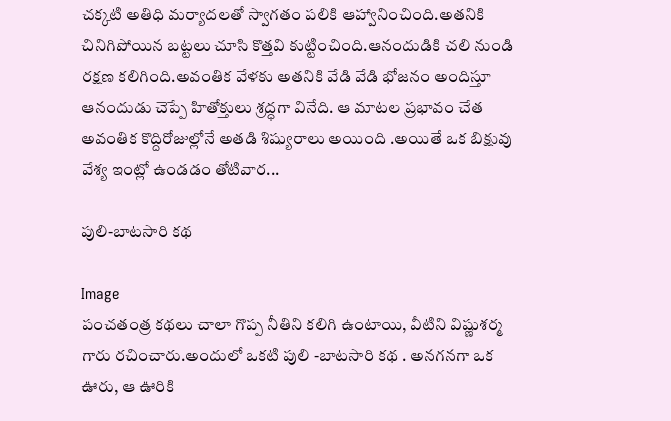చక్కటి అతిధి మర్యాదలతో స్వాగతం పలికి ఆహ్వానించింది.అతనికి చినిగిపోయిన బట్టలు చూసి కొత్తవి కుట్టించింది.ఆనందుడికి చలి నుండి రక్షణ కలిగింది.అవంతిక వేళకు అతనికి వేడి వేడి భోజనం అందిస్తూ ఆనందుడు చెప్పే హితోక్తులు శ్రద్ధగా వినేది. ఆ మాటల ప్రభావం చేత అవంతిక కొద్దిరోజుల్లోనే అతడి శిష్యురాలు అయింది .అయితే ఒక బిక్షువు వేశ్య ఇంట్లో ఉండడం తోటివార...

పులి-బాటసారి కథ

Image
పంచతంత్ర కథలు చాలా గొప్ప నీతిని కలిగి ఉంటాయి, వీటిని విష్ణుశర్మ గారు రచించారు.అందులో ఒకటి పులి -బాటసారి కథ . అనగనగా ఒక ఊరు, ఆ ఊరికి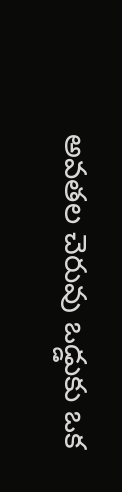అవతల చెరువు ఒడ్డుకు ఒక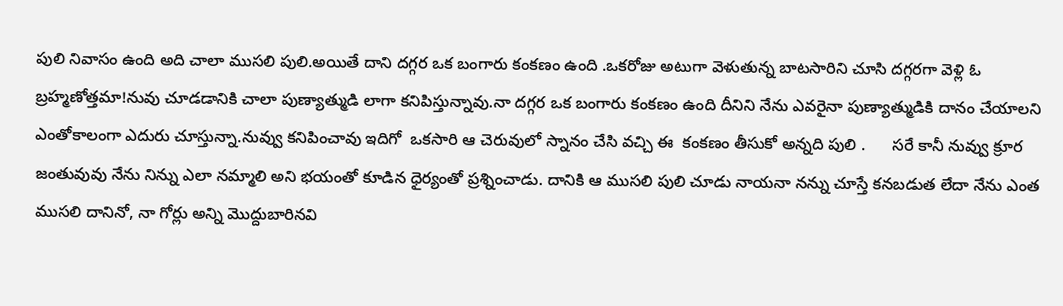పులి నివాసం ఉంది అది చాలా ముసలి పులి.అయితే దాని దగ్గర ఒక బంగారు కంకణం ఉంది .ఒకరోజు అటుగా వెళుతున్న బాటసారిని చూసి దగ్గరగా వెళ్లి ఓ బ్రహ్మణోత్తమా!నువు చూడడానికి చాలా పుణ్యాత్ముడి లాగా కనిపిస్తున్నావు.నా దగ్గర ఒక బంగారు కంకణం ఉంది దీనిని నేను ఎవరైనా పుణ్యాత్ముడికి దానం చేయాలని ఎంతోకాలంగా ఎదురు చూస్తున్నా.నువ్వు కనిపించావు ఇదిగో  ఒకసారి ఆ చెరువులో స్నానం చేసి వచ్చి ఈ  కంకణం తీసుకో అన్నది పులి .      సరే కానీ నువ్వు క్రూర జంతువువు నేను నిన్ను ఎలా నమ్మాలి అని భయంతో కూడిన ధైర్యంతో ప్రశ్నించాడు. దానికి ఆ ముసలి పులి చూడు నాయనా నన్ను చూస్తే కనబడుత లేదా నేను ఎంత ముసలి దానినో, నా గోర్లు అన్ని మొద్దుబారినవి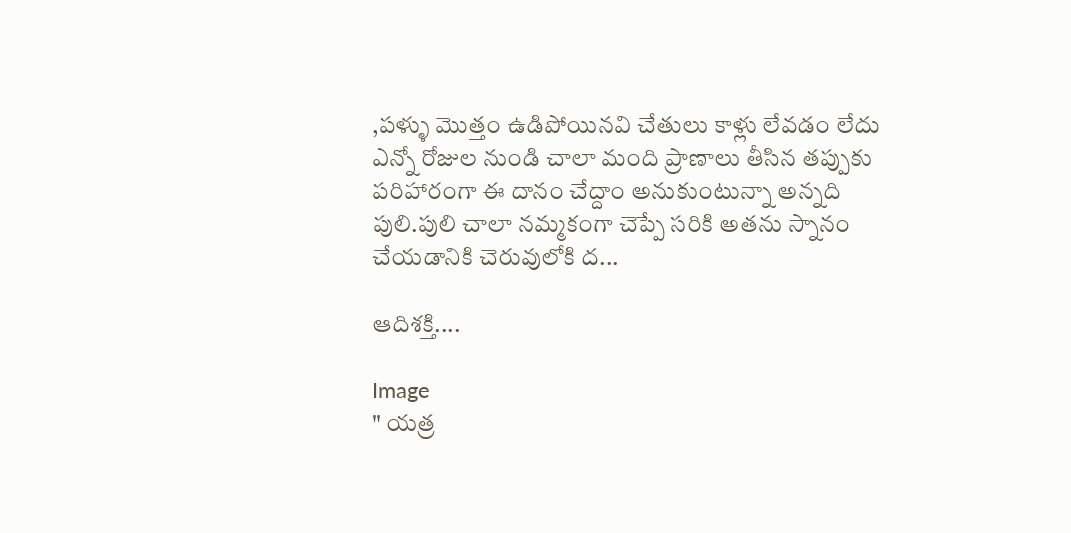,పళ్ళు మొత్తం ఉడిపోయినవి చేతులు కాళ్లు లేవడం లేదు ఎన్నో రోజుల నుండి చాలా మంది ప్రాణాలు తీసిన తప్పుకు పరిహారంగా ఈ దానం చేద్దాం అనుకుంటున్నా అన్నది పులి.పులి చాలా నమ్మకంగా చెప్పే సరికి అతను స్నానం చేయడానికి చెరువులోకి ద...

ఆదిశక్తి....

Image
" యత్ర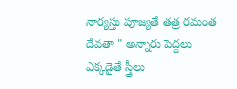నార్యస్తు పూజ్యతే తత్ర రమంత దేవతా " అన్నారు పెద్దలు ఎక్కడైతే స్త్రీలు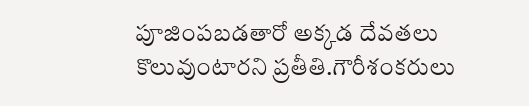పూజింపబడతారో అక్కడ దేవతలు కొలువుంటారని ప్రతీతి.గౌరీశంకరులు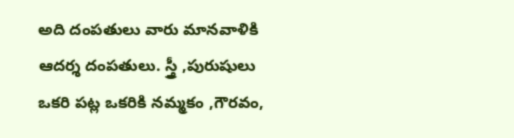అది దంపతులు వారు మానవాళికి ఆదర్శ దంపతులు. స్త్రీ ,పురుషులు ఒకరి పట్ల ఒకరికి నమ్మకం ,గౌరవం,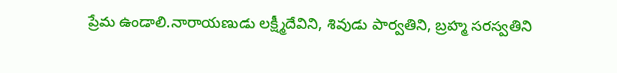ప్రేమ ఉండాలి.నారాయణుడు లక్ష్మీదేవిని, శివుడు పార్వతిని, బ్రహ్మ సరస్వతిని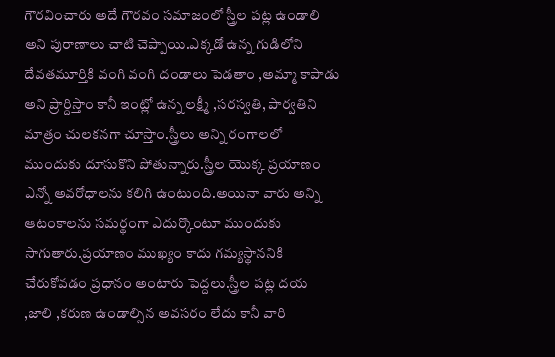గౌరవించారు అదే గౌరవం సమాజంలో స్త్రీల పట్ల ఉండాలి అని పురాణాలు చాటి చెప్పాయి.ఎక్కడో ఉన్న గుడిలోని దేవతమూర్తికి వంగి వంగి దండాలు పెడతాం ,అమ్మా కాపాడు అని ప్రార్దిస్తాం కానీ ఇంట్లో ఉన్న లక్ష్మీ ,సరస్వతి, పార్వతిని మాత్రం చులకనగా చూస్తాం.స్త్రీలు అన్ని రంగాలలో ముందుకు దూసుకొని పోతున్నారు.స్త్రీల యొక్క ప్రయాణం ఎన్నో అవరోధాలను కలిగి ఉంటుంది.అయినా వారు అన్ని ఆటంకాలను సమర్థంగా ఎదుర్కొంటూ ముందుకు సాగుతారు.ప్రయాణం ముఖ్యం కాదు గమ్యస్థాననికి చేరుకోవడం ప్రధానం అంటారు పెద్దలు.స్త్రీల పట్ల దయ ,జాలి ,కరుణ ఉండాల్సిన అవసరం లేదు కానీ వారి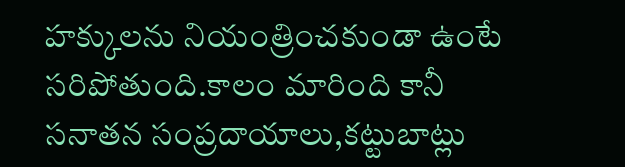హక్కులను నియంత్రించకుండా ఉంటే సరిపోతుంది.కాలం మారింది కానీ సనాతన సంప్రదాయాలు,కట్టుబాట్లు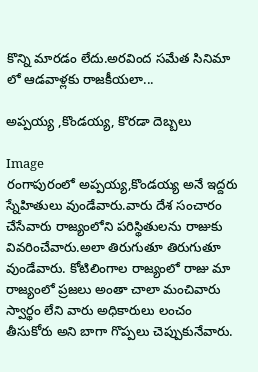కొన్ని మారడం లేదు.అరవింద సమేత సినిమా లో ఆడవాళ్లకు రాజకీయలా...

అప్పయ్య ,కొండయ్య, కొరడా దెబ్బలు

Image
రంగాపురంలో అప్పయ్య,కొండయ్య అనే ఇద్దరు స్నేహితులు వుండేవారు.వారు దేశ సంచారం చేసేవారు రాజ్యంలోని పరిస్థితులను రాజుకు వివరించేవారు.అలా తిరుగుతూ తిరుగుతూ వుండేవారు. కోటిలింగాల రాజ్యంలో రాజు మా రాజ్యంలో ప్రజలు అంతా చాలా మంచివారు స్వార్థం లేని వారు అధికారులు లంచం తీసుకోరు అని బాగా గొప్పలు చెప్పుకునేవారు.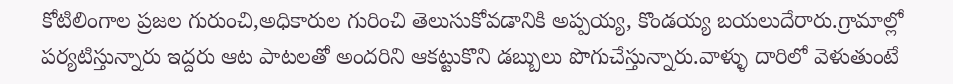కోటిలింగాల ప్రజల గురుంచి,అధికారుల గురించి తెలుసుకోవడానికి అప్పయ్య, కొండయ్య బయలుదేరారు.గ్రామాల్లో పర్యటిస్తున్నారు ఇద్దరు ఆట పాటలతో అందరిని ఆకట్టుకొని డబ్బులు పొగుచేస్తున్నారు.వాళ్ళు దారిలో వెళుతుంటే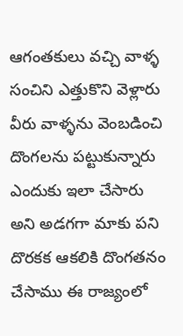ఆగంతకులు వచ్చి వాళ్ళ సంచిని ఎత్తుకొని వెళ్లారు వీరు వాళ్ళను వెంబడించి దొంగలను పట్టుకున్నారు ఎందుకు ఇలా చేసారు అని అడగగా మాకు పని దొరకక ఆకలికి దొంగతనం చేసాము ఈ రాజ్యంలో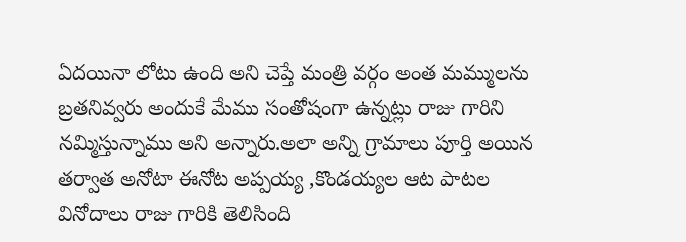ఏదయినా లోటు ఉంది అని చెప్తే మంత్రి వర్గం అంత మమ్ములను బ్రతనివ్వరు అందుకే మేము సంతోషంగా ఉన్నట్లు రాజు గారిని నమ్మిస్తున్నాము అని అన్నారు.అలా అన్ని గ్రామాలు పూర్తి అయిన తర్వాత అనోటా ఈనోట అప్పయ్య ,కొండయ్యల ఆట పాటల వినోదాలు రాజు గారికి తెలిసింది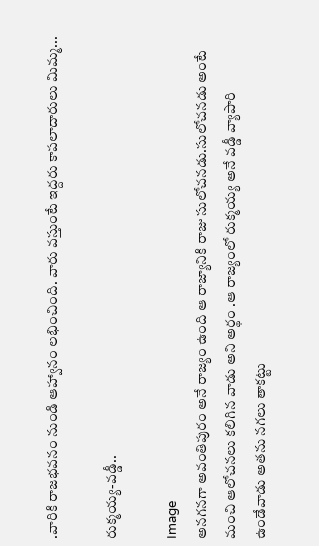.వారికి రాజభవనం నుండి ఆహ్వానం లభించింది. వారు వస్తుంటే ఇద్దరు కాపలాదారులు మిమ్మ...

రుక్మయ్య-వడ్డీ..

Image
అనగనగా అవంతిపురం అనే రాజ్యం ఉంది ఆ రాజ్యానికి రాజు సులోచనడు.సులోచనడు అంటే మంచి ఆలోచనలు కలిగిన వాడు అని అర్థం .ఆ రాజ్యంలో రుక్మయ్య అనే వడ్డీ వ్యాపారి ఉండేవాడు అతను నగలు తాకట్టు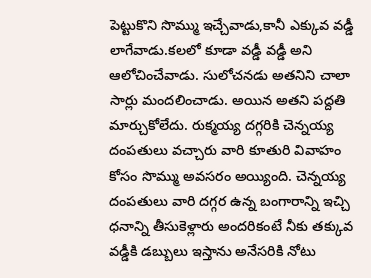పెట్టుకొని సొమ్ము ఇచ్చేవాడు,కానీ ఎక్కువ వడ్డీ లాగేవాడు.కలలో కూడా వడ్డీ వడ్డీ అని ఆలోచించేవాడు. సులోచనడు అతనిని చాలా సార్లు మందలించాడు. అయిన అతని పద్దతి మార్చుకోలేదు. రుక్మయ్య దగ్గరికి చెన్నయ్య దంపతులు వచ్చారు వారి కూతురి వివాహం కోసం సొమ్ము అవసరం అయ్యింది. చెన్నయ్య దంపతులు వారి దగ్గర ఉన్న బంగారాన్ని ఇచ్చి ధనాన్ని తీసుకెళ్లారు అందరికంటే నీకు తక్కువ వడ్డీకి డబ్బులు ఇస్తాను అనేసరికి నోటు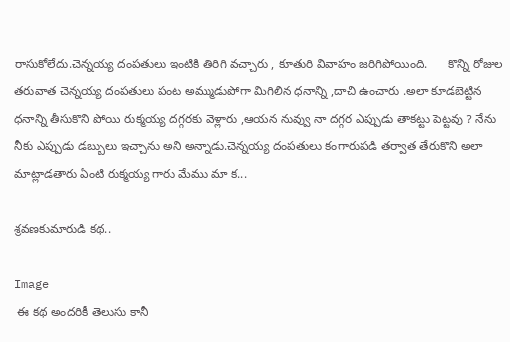రాసుకోలేదు.చెన్నయ్య దంపతులు ఇంటికి తిరిగి వచ్చారు , కూతురి వివాహం జరిగిపోయింది.      కొన్ని రోజుల తరువాత చెన్నయ్య దంపతులు పంట అమ్ముడుపోగా మిగిలిన ధనాన్ని ,దాచి ఉంచారు .అలా కూడబెట్టిన ధనాన్ని తీసుకొని పోయి రుక్మయ్య దగ్గరకు వెళ్లారు ,ఆయన నువ్వు నా దగ్గర ఎప్పుడు తాకట్టు పెట్టవు ? నేను నీకు ఎప్పుడు డబ్బులు ఇచ్చాను అని అన్నాడు.చెన్నయ్య దంపతులు కంగారుపడి తర్వాత తేరుకొని అలా మాట్లాడతారు ఏంటి రుక్మయ్య గారు మేము మా క...

శ్రవణకుమారుడి కథ..

Image
 ఈ కథ అందరికీ తెలుసు కానీ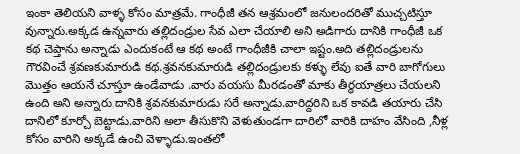ఇంకా తెలియని వాళ్ళ కోసం మాత్రమే. గాంధీజీ తన ఆశ్రమంలో జనులందరితో ముచ్చటిస్తూ వున్నారు.అక్కడ ఉన్నవారు తల్లిదండ్రుల సేవ ఎలా చేయాలి అని అడిగారు దానికి గాంధీజీ ఒక కథ చెప్తాను అన్నాడు ఎందుకంటే ఆ కథ అంటే గాంధీజీకి చాలా ఇష్టం.అది తల్లిదండ్రులను గౌరవించే శ్రవణకుమారుడి కథ.శ్రవనకుమారుడి తల్లిదండ్రులకు కళ్ళు లేవు ఐతే వారి బాగోగులు మొత్తం ఆయనే చూస్తూ ఉండేవాడు .వారు వయసు మీరడంతో మాకు తీర్థయాత్రలు చేయలని ఉంది అని అన్నారు దానికి శ్రవనకుమారుడు సరే అన్నాడు.వారిద్దరిని ఒక కావడి తయారు చేసి దానిలో కూర్చో బెట్టాడు.వారిని అలా తీసుకొని వెళుతుండగా దారిలో వారికి దాహం వేసింది ,నీళ్ల కోసం వారిని అక్కడే ఉంచి వెళ్ళాడు.ఇంతలో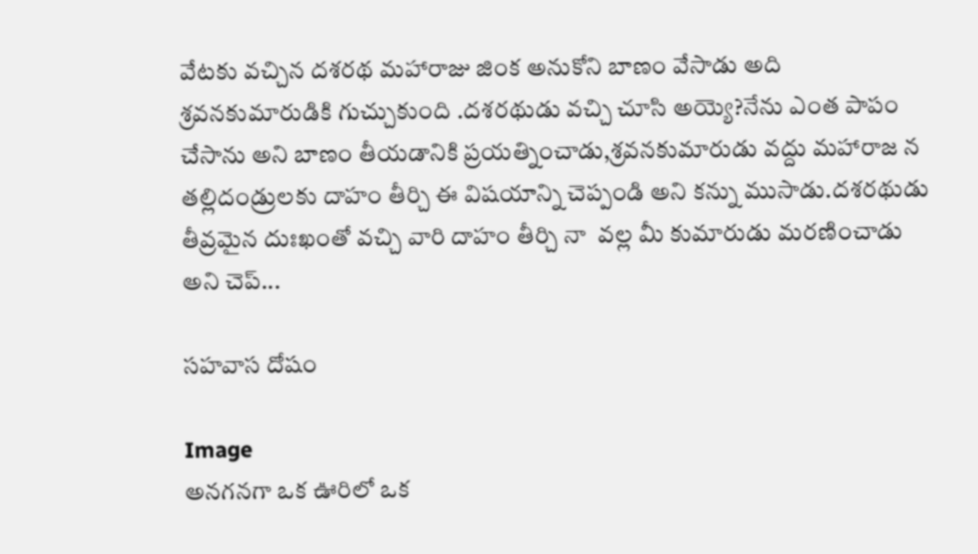వేటకు వచ్చిన దశరథ మహారాజు జింక అనుకోని బాణం వేసాడు అది శ్రవనకుమారుడికి గుచ్చుకుంది .దశరథుడు వచ్చి చూసి అయ్యె?నేను ఎంత పాపం చేసాను అని బాణం తీయడానికి ప్రయత్నించాడు,శ్రవనకుమారుడు వద్దు మహారాజ న తల్లిదండ్రులకు దాహం తీర్చి ఈ విషయాన్ని చెప్పండి అని కన్ను ముసాడు.దశరథుడు తీవ్రమైన దుఃఖంతో వచ్చి వారి దాహం తీర్చి నా  వల్ల మీ కుమారుడు మరణించాడు అని చెప్...

సహవాస దోషం

Image
అనగనగా ఒక ఊరిలో ఒక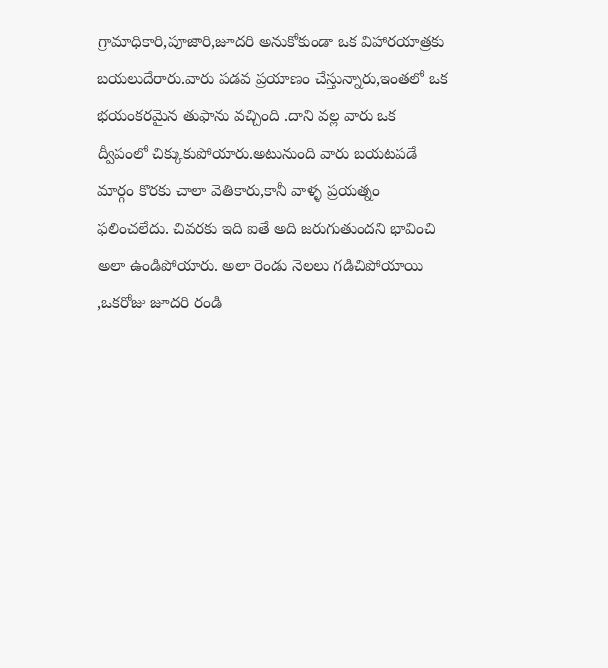గ్రామాధికారి,పూజారి,జూదరి అనుకోకుండా ఒక విహారయాత్రకు బయలుదేరారు.వారు పడవ ప్రయాణం చేస్తున్నారు,ఇంతలో ఒక భయంకరమైన తుఫాను వచ్చింది .దాని వల్ల వారు ఒక ద్వీపంలో చిక్కుకుపోయారు.అటునుంది వారు బయటపడే మార్గం కొరకు చాలా వెతికారు,కానీ వాళ్ళ ప్రయత్నం ఫలించలేదు. చివరకు ఇది ఐతే అది జరుగుతుందని భావించి అలా ఉండిపోయారు. అలా రెండు నెలలు గడిచిపోయాయి ,ఒకరోజు జూదరి రండి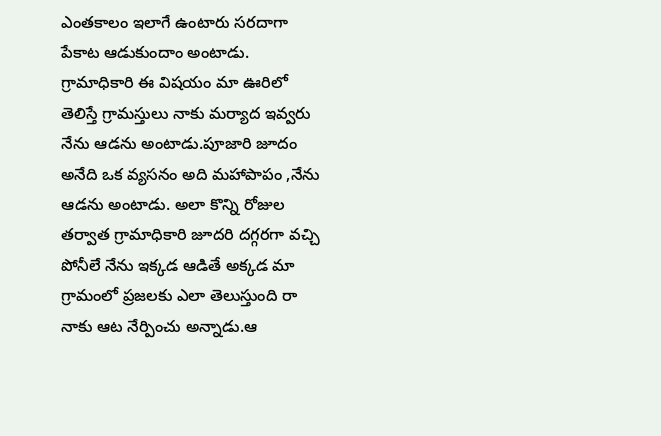ఎంతకాలం ఇలాగే ఉంటారు సరదాగా పేకాట ఆడుకుందాం అంటాడు. గ్రామాధికారి ఈ విషయం మా ఊరిలో తెలిస్తే గ్రామస్తులు నాకు మర్యాద ఇవ్వరు నేను ఆడను అంటాడు.పూజారి జూదం అనేది ఒక వ్యసనం అది మహాపాపం ,నేను ఆడను అంటాడు. అలా కొన్ని రోజుల తర్వాత గ్రామాధికారి జూదరి దగ్గరగా వచ్చి పోనీలే నేను ఇక్కడ ఆడితే అక్కడ మా గ్రామంలో ప్రజలకు ఎలా తెలుస్తుంది రా నాకు ఆట నేర్పించు అన్నాడు.ఆ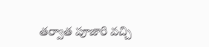తర్వాత పూజారి వచ్చి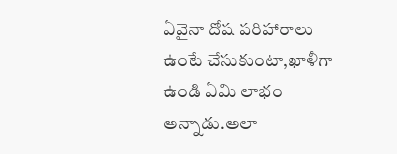ఏవైనా దోష పరిహారాలు ఉంటే చేసుకుంటా,ఖాళీగా ఉండి ఏమి లాభం అన్నాడు.అలా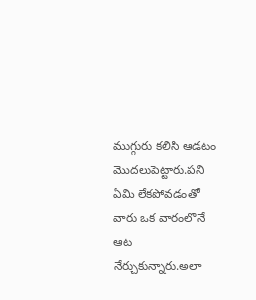ముగ్గురు కలిసి ఆడటం మొదలుపెట్టారు.పని ఏమి లేకపోవడంతో వారు ఒక వారంలొనే ఆట నేర్చుకున్నారు.అలా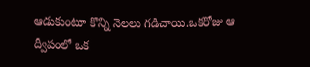ఆడుకుంటూ కొన్ని నెలలు గడిచాయి.ఒకరోజు ఆ ద్వీపంలో ఒక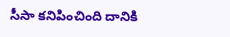సీసా కనిపించింది దానికి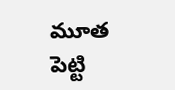మూత పెట్టి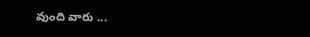వుంది వారు ...